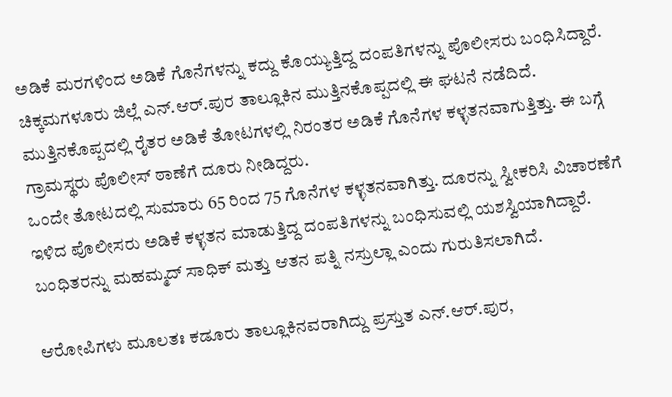ಅಡಿಕೆ ಮರಗಳಿಂದ ಅಡಿಕೆ ಗೊನೆಗಳನ್ನು ಕದ್ದು ಕೊಯ್ಯುತ್ತಿದ್ದ ದಂಪತಿಗಳನ್ನು ಪೊಲೀಸರು ಬಂಧಿಸಿದ್ದಾರೆ.
ಚಿಕ್ಕಮಗಳೂರು ಜಿಲ್ಲೆ ಎನ್.ಆರ್.ಪುರ ತಾಲ್ಲೂಕಿನ ಮುತ್ತಿನಕೊಪ್ಪದಲ್ಲಿ ಈ ಘಟನೆ ನಡೆದಿದೆ.
ಮುತ್ತಿನಕೊಪ್ಪದಲ್ಲಿ ರೈತರ ಅಡಿಕೆ ತೋಟಗಳಲ್ಲಿ ನಿರಂತರ ಅಡಿಕೆ ಗೊನೆಗಳ ಕಳ್ಳತನವಾಗುತ್ತಿತ್ತು. ಈ ಬಗ್ಗೆ ಗ್ರಾಮಸ್ಥರು ಪೊಲೀಸ್ ಠಾಣೆಗೆ ದೂರು ನೀಡಿದ್ದರು.
ಒಂದೇ ತೋಟದಲ್ಲಿ ಸುಮಾರು 65 ರಿಂದ 75 ಗೊನೆಗಳ ಕಳ್ಳತನವಾಗಿತ್ತು. ದೂರನ್ನು ಸ್ವೀಕರಿಸಿ ವಿಚಾರಣೆಗೆ ಇಳಿದ ಪೊಲೀಸರು ಅಡಿಕೆ ಕಳ್ಳತನ ಮಾಡುತ್ತಿದ್ದ ದಂಪತಿಗಳನ್ನು ಬಂಧಿಸುವಲ್ಲಿ ಯಶಸ್ವಿಯಾಗಿದ್ದಾರೆ. ಬಂಧಿತರನ್ನು ಮಹಮ್ಮದ್ ಸಾಧಿಕ್ ಮತ್ತು ಆತನ ಪತ್ನಿ ನಸ್ರುಲ್ಲಾ ಎಂದು ಗುರುತಿಸಲಾಗಿದೆ.

ಆರೋಪಿಗಳು ಮೂಲತಃ ಕಡೂರು ತಾಲ್ಲೂಕಿನವರಾಗಿದ್ದು ಪ್ರಸ್ತುತ ಎನ್.ಆರ್.ಪುರ,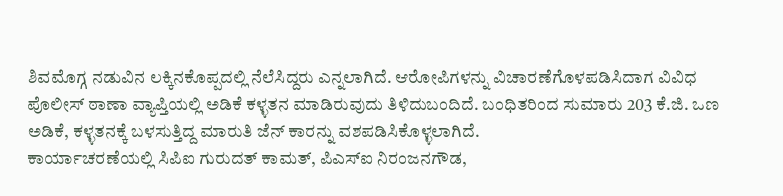ಶಿವಮೊಗ್ಗ ನಡುವಿನ ಲಕ್ಕಿನಕೊಪ್ಪದಲ್ಲಿ ನೆಲೆಸಿದ್ದರು ಎನ್ನಲಾಗಿದೆ. ಆರೋಪಿಗಳನ್ನು ವಿಚಾರಣೆಗೊಳಪಡಿಸಿದಾಗ ವಿವಿಧ ಪೊಲೀಸ್ ಠಾಣಾ ವ್ಯಾಪ್ತಿಯಲ್ಲಿ ಅಡಿಕೆ ಕಳ್ಳತನ ಮಾಡಿರುವುದು ತಿಳಿದುಬಂದಿದೆ. ಬಂಧಿತರಿಂದ ಸುಮಾರು 203 ಕೆ.ಜಿ. ಒಣ ಅಡಿಕೆ, ಕಳ್ಳತನಕ್ಕೆ ಬಳಸುತ್ತಿದ್ದ ಮಾರುತಿ ಜೆನ್ ಕಾರನ್ನು ವಶಪಡಿಸಿಕೊಳ್ಳಲಾಗಿದೆ.
ಕಾರ್ಯಾಚರಣೆಯಲ್ಲಿ ಸಿಪಿಐ ಗುರುದತ್ ಕಾಮತ್, ಪಿಎಸ್ಐ ನಿರಂಜನಗೌಡ,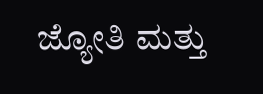ಜ್ಯೋತಿ ಮತ್ತು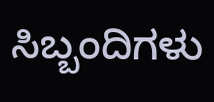ಸಿಬ್ಬಂದಿಗಳು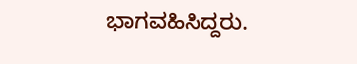ಭಾಗವಹಿಸಿದ್ದರು.